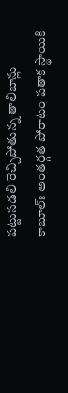పట్టుసడలి రెచ్చిపోతున్న తాలిబాన్లు
కాబూల్ః అంతర్గత పోరాటం పతాక స్థాయికి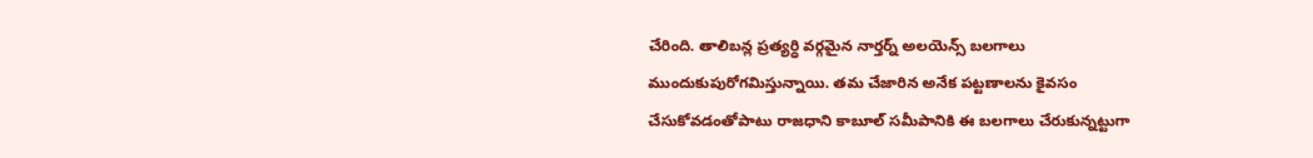చేరింది. తాలిబన్ల ప్రత్యర్ధి వర్గమైన నార్తర్న్ అలయెన్స్ బలగాలు ముందుకుపురోగమిస్తున్నాయి. తమ చేజారిన అనేక పట్టణాలను కైవసం చేసుకోవడంతోపాటు రాజధాని కాబూల్ సమీపానికి ఈ బలగాలు చేరుకున్నట్టుగా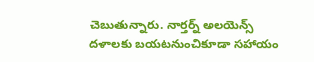చెబుతున్నారు. నార్తర్న్ అలయెన్స్ దళాలకు బయటనుంచికూడా సహాయం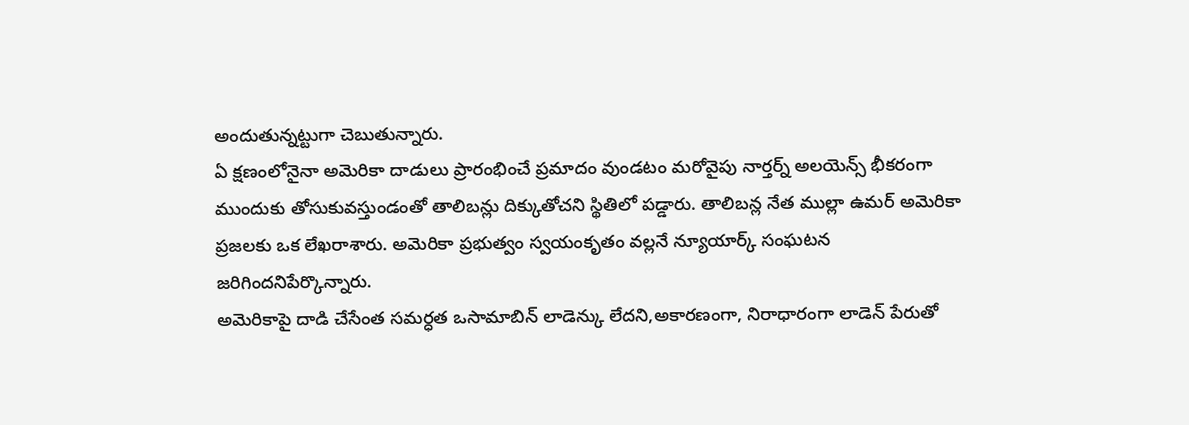అందుతున్నట్టుగా చెబుతున్నారు.
ఏ క్షణంలోనైనా అమెరికా దాడులు ప్రారంభించే ప్రమాదం వుండటం మరోవైపు నార్తర్న్ అలయెన్స్ భీకరంగా ముందుకు తోసుకువస్తుండంతో తాలిబన్లు దిక్కుతోచని స్థితిలో పడ్డారు. తాలిబన్ల నేత ముల్లా ఉమర్ అమెరికా ప్రజలకు ఒక లేఖరాశారు. అమెరికా ప్రభుత్వం స్వయంకృతం వల్లనే న్యూయార్క్ సంఘటన జరిగిందనిపేర్కొన్నారు.
అమెరికాపై దాడి చేసేంత సమర్ధత ఒసామాబిన్ లాడెన్కు లేదని,అకారణంగా, నిరాధారంగా లాడెన్ పేరుతో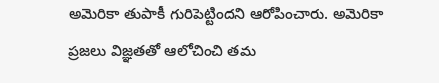అమెరికా తుపాకీ గురిపెట్టిందని ఆరోపించారు. అమెరికా ప్రజలు విజ్ఞతతో ఆలోచించి తమ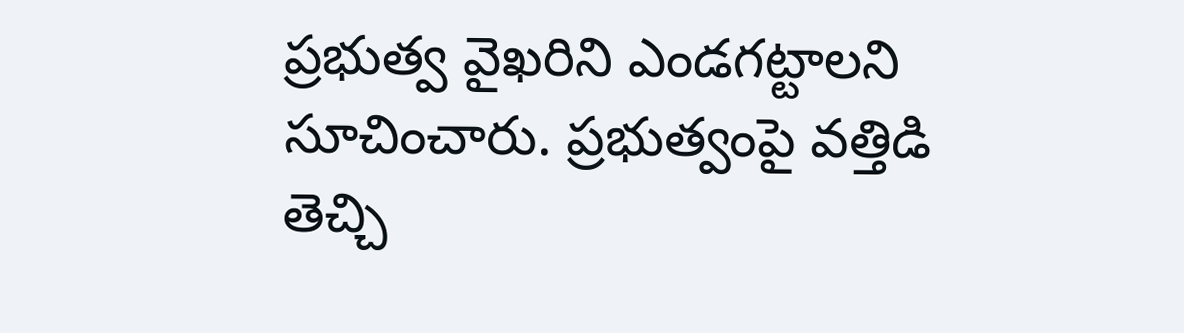ప్రభుత్వ వైఖరిని ఎండగట్టాలని సూచించారు. ప్రభుత్వంపై వత్తిడి తెచ్చి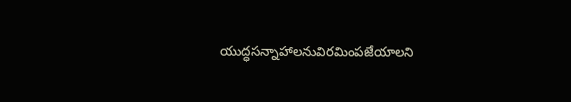యుద్ధసన్నాహాలనువిరమింపజేయాలని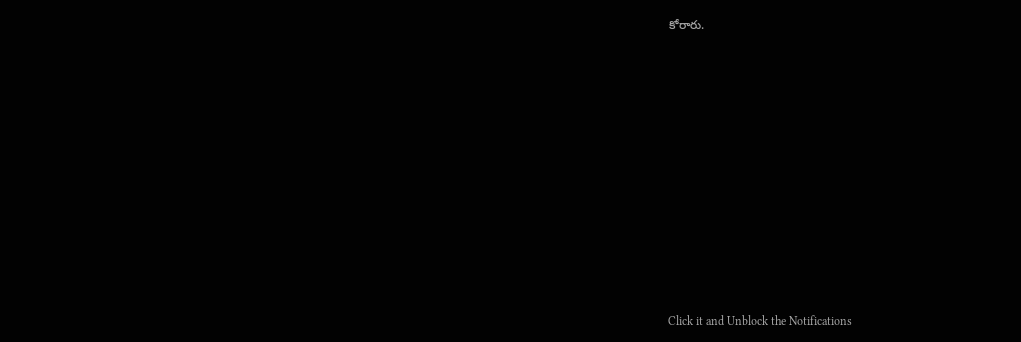కోరారు.












Click it and Unblock the Notifications